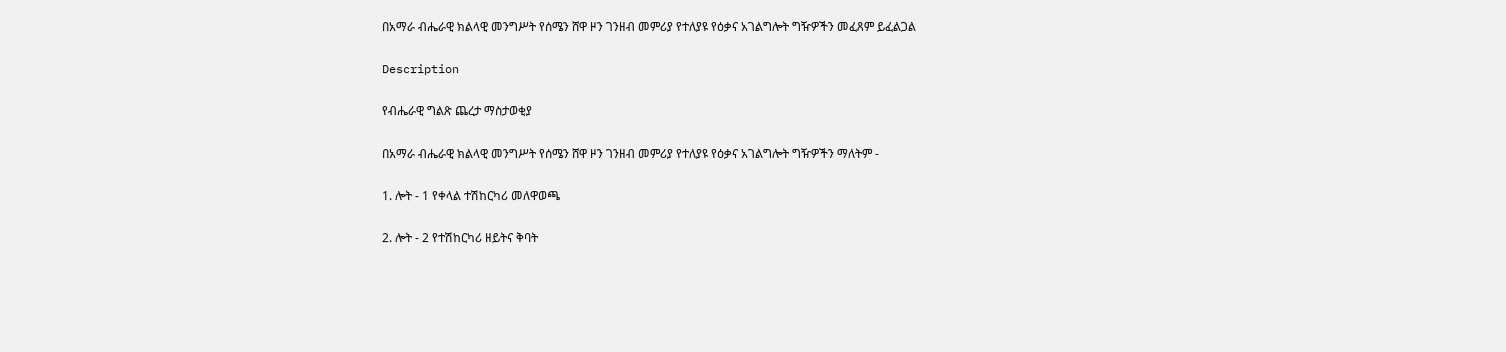በአማራ ብሔራዊ ክልላዊ መንግሥት የሰሜን ሸዋ ዞን ገንዘብ መምሪያ የተለያዩ የዕቃና አገልግሎት ግዥዎችን መፈጸም ይፈልጋል

Description

የብሔራዊ ግልጽ ጨረታ ማስታወቂያ

በአማራ ብሔራዊ ክልላዊ መንግሥት የሰሜን ሸዋ ዞን ገንዘብ መምሪያ የተለያዩ የዕቃና አገልግሎት ግዥዎችን ማለትም -

1. ሎት - 1 የቀላል ተሽከርካሪ መለዋወጫ

2. ሎት - 2 የተሽከርካሪ ዘይትና ቅባት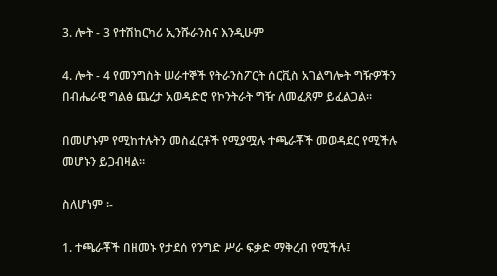3. ሎት - 3 የተሽከርካሪ ኢንሹራንስና እንዲሁም

4. ሎት - 4 የመንግስት ሠራተኞች የትራንስፖርት ሰርቪስ አገልግሎት ግዥዎችን በብሔራዊ ግልፅ ጨረታ አወዳድሮ የኮንትራት ግዥ ለመፈጸም ይፈልጋል።

በመሆኑም የሚከተሉትን መስፈርቶች የሚያሟሉ ተጫራቾች መወዳደር የሚችሉ መሆኑን ይጋብዛል።

ስለሆነም ፡-

1. ተጫራቾች በዘመኑ የታደሰ የንግድ ሥራ ፍቃድ ማቅረብ የሚችሉ፤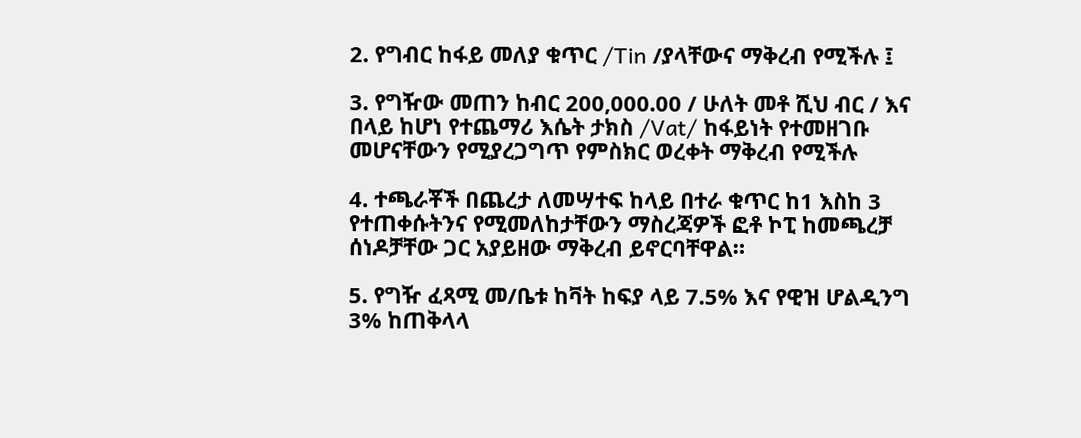2. የግብር ከፋይ መለያ ቁጥር /Tin /ያላቸውና ማቅረብ የሚችሉ ፤

3. የግዥው መጠን ከብር 200,000.00 / ሁለት መቶ ሺህ ብር / እና በላይ ከሆነ የተጨማሪ እሴት ታክስ /Vat/ ከፋይነት የተመዘገቡ መሆናቸውን የሚያረጋግጥ የምስክር ወረቀት ማቅረብ የሚችሉ

4. ተጫራቾች በጨረታ ለመሣተፍ ከላይ በተራ ቁጥር ከ1 እስከ 3 የተጠቀሱትንና የሚመለከታቸውን ማስረጃዎች ፎቶ ኮፒ ከመጫረቻ ሰነዶቻቸው ጋር አያይዘው ማቅረብ ይኖርባቸዋል።

5. የግዥ ፈጻሚ መ/ቤቱ ከቫት ከፍያ ላይ 7.5% እና የዊዝ ሆልዲንግ 3% ከጠቅላላ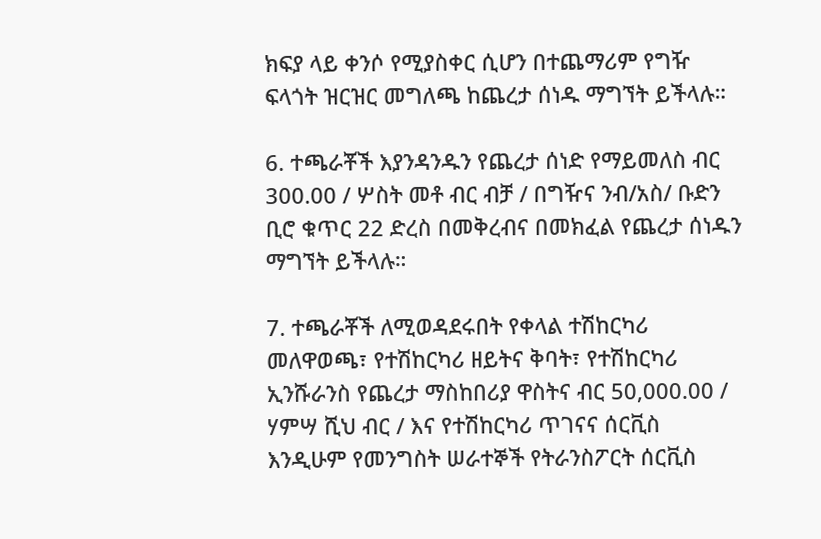ክፍያ ላይ ቀንሶ የሚያስቀር ሲሆን በተጨማሪም የግዥ ፍላጎት ዝርዝር መግለጫ ከጨረታ ሰነዱ ማግኘት ይችላሉ።

6. ተጫራቾች እያንዳንዱን የጨረታ ሰነድ የማይመለስ ብር 300.00 / ሦስት መቶ ብር ብቻ / በግዥና ንብ/አስ/ ቡድን ቢሮ ቁጥር 22 ድረስ በመቅረብና በመክፈል የጨረታ ሰነዱን ማግኘት ይችላሉ።

7. ተጫራቾች ለሚወዳደሩበት የቀላል ተሽከርካሪ መለዋወጫ፣ የተሽከርካሪ ዘይትና ቅባት፣ የተሽከርካሪ ኢንሹራንስ የጨረታ ማስከበሪያ ዋስትና ብር 50,000.00 / ሃምሣ ሺህ ብር / እና የተሽከርካሪ ጥገናና ሰርቪስ እንዲሁም የመንግስት ሠራተኞች የትራንስፖርት ሰርቪስ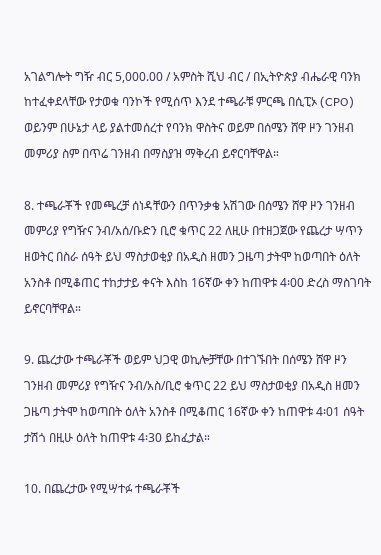አገልግሎት ግዥ ብር 5,000.00 / አምስት ሺህ ብር / በኢትዮጵያ ብሔራዊ ባንክ ከተፈቀደላቸው የታወቁ ባንኮች የሚሰጥ እንደ ተጫራቹ ምርጫ በሲፒኦ (CPO) ወይንም በሁኔታ ላይ ያልተመሰረተ የባንክ ዋስትና ወይም በሰሜን ሸዋ ዞን ገንዘብ መምሪያ ስም በጥሬ ገንዘብ በማስያዝ ማቅረብ ይኖርባቸዋል።

8. ተጫራቾች የመጫረቻ ሰነዳቸውን በጥንቃቄ አሽገው በሰሜን ሸዋ ዞን ገንዘብ መምሪያ የግዥና ንብ/አሰ/ቡድን ቢሮ ቁጥር 22 ለዚሁ በተዘጋጀው የጨረታ ሣጥን ዘወትር በስራ ሰዓት ይህ ማስታወቂያ በአዲስ ዘመን ጋዜጣ ታትሞ ከወጣበት ዕለት አንስቶ በሚቆጠር ተከታታይ ቀናት እስከ 16ኛው ቀን ከጠዋቱ 4፡00 ድረስ ማስገባት ይኖርባቸዋል።

9. ጨረታው ተጫራቾች ወይም ህጋዊ ወኪሎቻቸው በተገኙበት በሰሜን ሸዋ ዞን ገንዘብ መምሪያ የግዥና ንብ/አስ/ቢሮ ቁጥር 22 ይህ ማስታወቂያ በአዲስ ዘመን ጋዜጣ ታትሞ ከወጣበት ዕለት አንስቶ በሚቆጠር 16ኛው ቀን ከጠዋቱ 4፡01 ሰዓት ታሽጎ በዚሁ ዕለት ከጠዋቱ 4፡30 ይከፈታል።

10. በጨረታው የሚሣተፉ ተጫራቾች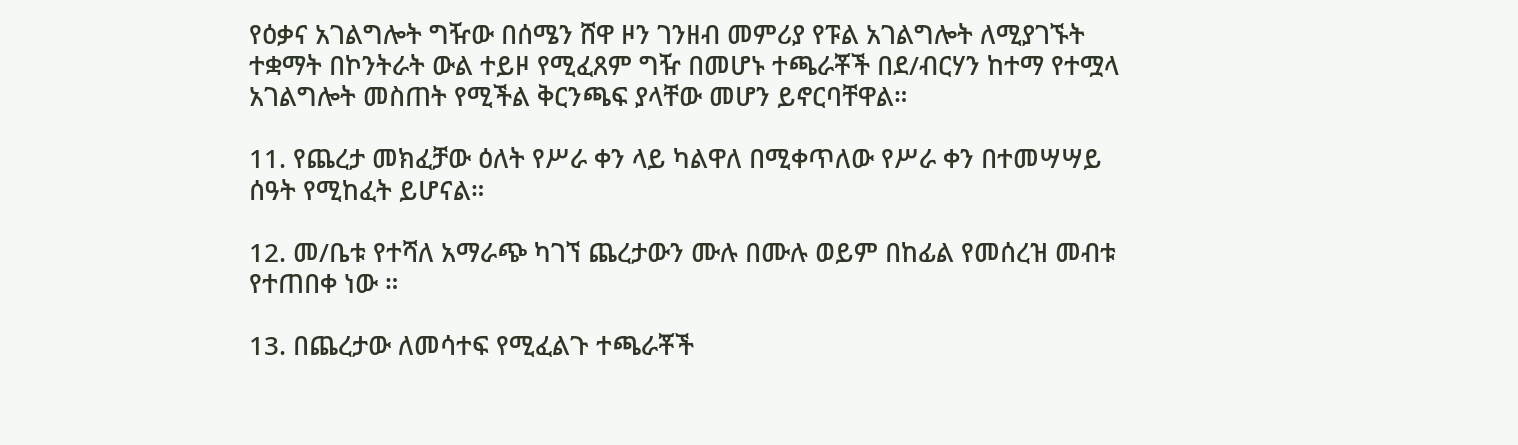የዕቃና አገልግሎት ግዥው በሰሜን ሸዋ ዞን ገንዘብ መምሪያ የፑል አገልግሎት ለሚያገኙት ተቋማት በኮንትራት ውል ተይዞ የሚፈጸም ግዥ በመሆኑ ተጫራቾች በደ/ብርሃን ከተማ የተሟላ አገልግሎት መስጠት የሚችል ቅርንጫፍ ያላቸው መሆን ይኖርባቸዋል።

11. የጨረታ መክፈቻው ዕለት የሥራ ቀን ላይ ካልዋለ በሚቀጥለው የሥራ ቀን በተመሣሣይ ሰዓት የሚከፈት ይሆናል።

12. መ/ቤቱ የተሻለ አማራጭ ካገኘ ጨረታውን ሙሉ በሙሉ ወይም በከፊል የመሰረዝ መብቱ የተጠበቀ ነው ።

13. በጨረታው ለመሳተፍ የሚፈልጉ ተጫራቾች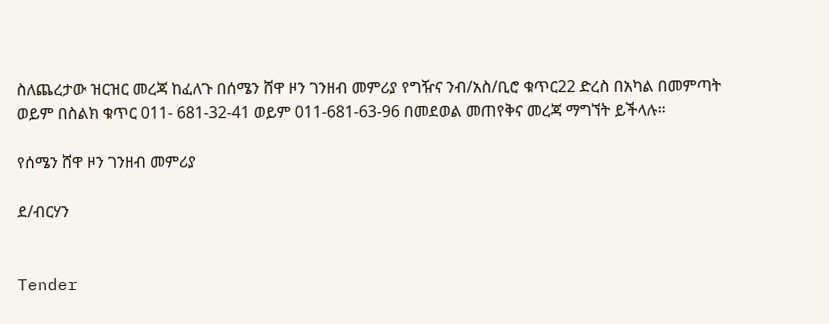ስለጨረታው ዝርዝር መረጃ ከፈለጉ በሰሜን ሸዋ ዞን ገንዘብ መምሪያ የግዥና ንብ/አስ/ቢሮ ቁጥር22 ድረስ በአካል በመምጣት ወይም በስልክ ቁጥር 011- 681-32-41 ወይም 011-681-63-96 በመደወል መጠየቅና መረጃ ማግኘት ይችላሉ።

የሰሜን ሸዋ ዞን ገንዘብ መምሪያ

ደ/ብርሃን


Tender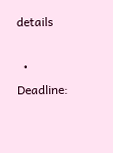details

  • Deadline: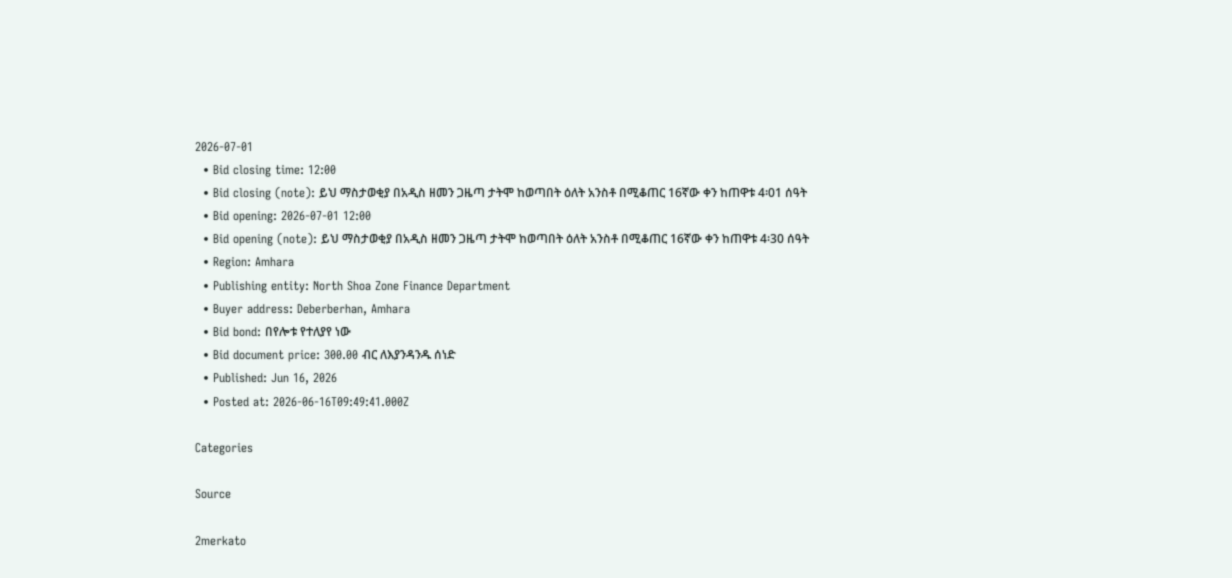2026-07-01
  • Bid closing time: 12:00
  • Bid closing (note): ይህ ማስታወቂያ በአዲስ ዘመን ጋዜጣ ታትሞ ከወጣበት ዕለት አንስቶ በሚቆጠር 16ኛው ቀን ከጠዋቱ 4፡01 ሰዓት
  • Bid opening: 2026-07-01 12:00
  • Bid opening (note): ይህ ማስታወቂያ በአዲስ ዘመን ጋዜጣ ታትሞ ከወጣበት ዕለት አንስቶ በሚቆጠር 16ኛው ቀን ከጠዋቱ 4፡30 ሰዓት
  • Region: Amhara
  • Publishing entity: North Shoa Zone Finance Department
  • Buyer address: Deberberhan, Amhara
  • Bid bond: በየሎቱ የተለያየ ነው
  • Bid document price: 300.00 ብር ለእያንዳንዱ ሰነድ
  • Published: Jun 16, 2026
  • Posted at: 2026-06-16T09:49:41.000Z

Categories

Source

2merkato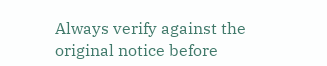Always verify against the original notice before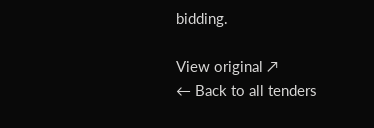bidding.

View original ↗
← Back to all tenders